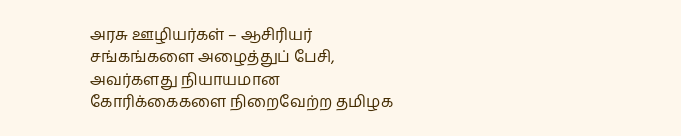அரசு ஊழியர்கள் – ஆசிரியர் சங்கங்களை அழைத்துப் பேசி, அவர்களது நியாயமான கோரிக்கைகளை நிறைவேற்ற தமிழக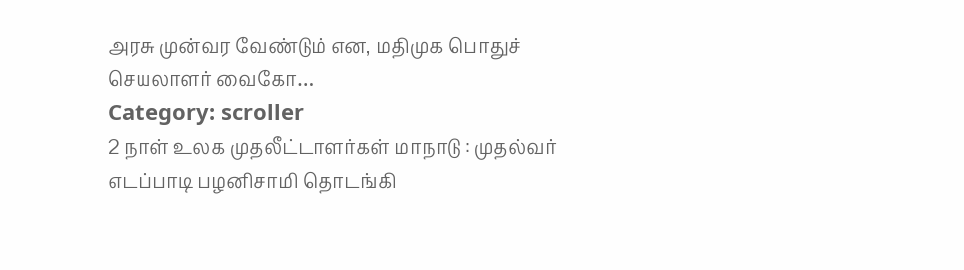அரசு முன்வர வேண்டும் என, மதிமுக பொதுச் செயலாளர் வைகோ…
Category: scroller
2 நாள் உலக முதலீட்டாளர்கள் மாநாடு : முதல்வர் எடப்பாடி பழனிசாமி தொடங்கி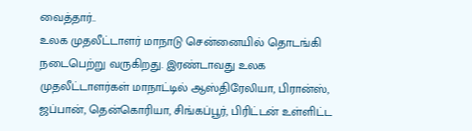வைத்தார்..
உலக முதலீட்டாளர் மாநாடு சென்னையில் தொடங்கி நடைபெற்று வருகிறது. இரண்டாவது உலக முதலீட்டாளர்கள் மாநாட்டில் ஆஸ்திரேலியா, பிரான்ஸ், ஜப்பான், தென்கொரியா, சிங்கப்பூர், பிரிட்டன் உள்ளிட்ட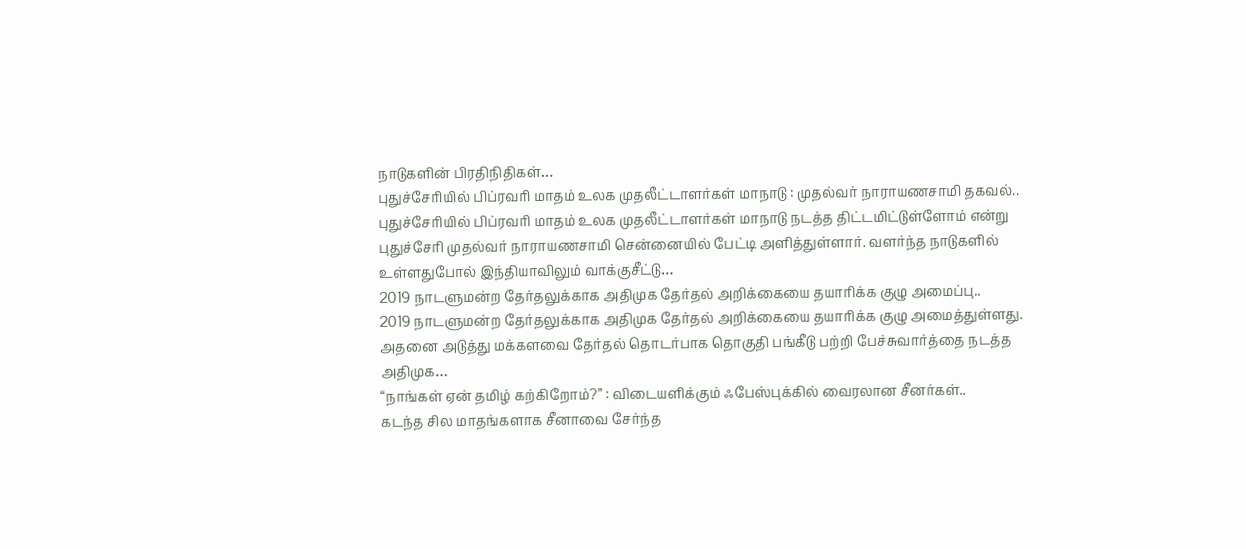நாடுகளின் பிரதிநிதிகள்…
புதுச்சேரியில் பிப்ரவரி மாதம் உலக முதலீட்டாளர்கள் மாநாடு : முதல்வர் நாராயணசாமி தகவல்..
புதுச்சேரியில் பிப்ரவரி மாதம் உலக முதலீட்டாளர்கள் மாநாடு நடத்த திட்டமிட்டுள்ளோம் என்று புதுச்சேரி முதல்வர் நாராயணசாமி சென்னையில் பேட்டி அளித்துள்ளார். வளர்ந்த நாடுகளில் உள்ளதுபோல் இந்தியாவிலும் வாக்குசீட்டு…
2019 நாடளுமன்ற தேர்தலுக்காக அதிமுக தேர்தல் அறிக்கையை தயாரிக்க குழு அமைப்பு..
2019 நாடளுமன்ற தேர்தலுக்காக அதிமுக தேர்தல் அறிக்கையை தயாரிக்க குழு அமைத்துள்ளது. அதனை அடுத்து மக்களவை தேர்தல் தொடர்பாக தொகுதி பங்கீடு பற்றி பேச்சுவார்த்தை நடத்த அதிமுக…
“நாங்கள் ஏன் தமிழ் கற்கிறோம்?” : விடையளிக்கும் ஃபேஸ்புக்கில் வைரலான சீனர்கள்..
கடந்த சில மாதங்களாக சீனாவை சேர்ந்த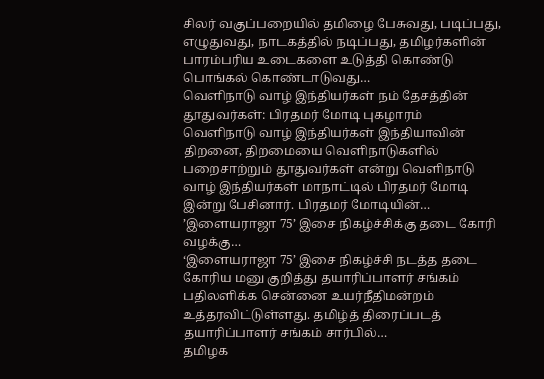சிலர் வகுப்பறையில் தமிழை பேசுவது, படிப்பது, எழுதுவது, நாடகத்தில் நடிப்பது, தமிழர்களின் பாரம்பரிய உடைகளை உடுத்தி கொண்டு பொங்கல் கொண்டாடுவது…
வெளிநாடு வாழ் இந்தியர்கள் நம் தேசத்தின் தூதுவர்கள்: பிரதமர் மோடி புகழாரம்
வெளிநாடு வாழ் இந்தியர்கள் இந்தியாவின் திறனை, திறமையை வெளிநாடுகளில் பறைசாற்றும் தூதுவர்கள் என்று வெளிநாடு வாழ் இந்தியர்கள் மாநாட்டில் பிரதமர் மோடி இன்று பேசினார். பிரதமர் மோடியின்…
’இளையராஜா 75’ இசை நிகழ்ச்சிக்கு தடை கோரி வழக்கு…
‘இளையராஜா 75’ இசை நிகழ்ச்சி நடத்த தடை கோரிய மனு குறித்து தயாரிப்பாளர் சங்கம் பதிலளிக்க சென்னை உயர்நீதிமன்றம் உத்தரவிட்டுள்ளது. தமிழ்த் திரைப்படத் தயாரிப்பாளர் சங்கம் சார்பில்…
தமிழக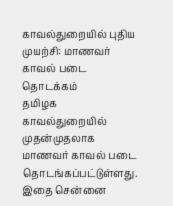காவல்துறையில் புதிய முயற்சி: மாணவர் காவல் படை தொடக்கம்
தமிழக காவல்துறையில் முதன்முதலாக மாணவர் காவல் படை தொடங்கப்பட்டுள்ளது. இதை சென்னை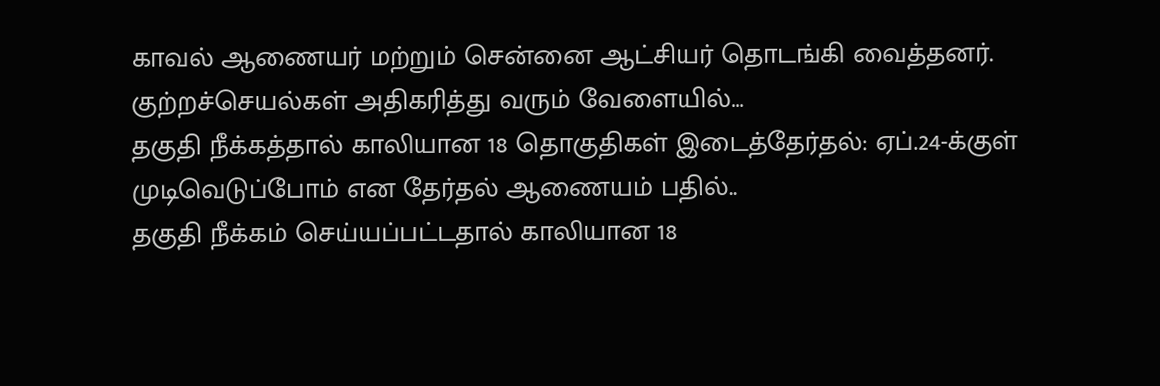காவல் ஆணையர் மற்றும் சென்னை ஆட்சியர் தொடங்கி வைத்தனர். குற்றச்செயல்கள் அதிகரித்து வரும் வேளையில்…
தகுதி நீக்கத்தால் காலியான 18 தொகுதிகள் இடைத்தேர்தல்: ஏப்.24-க்குள் முடிவெடுப்போம் என தேர்தல் ஆணையம் பதில்..
தகுதி நீக்கம் செய்யப்பட்டதால் காலியான 18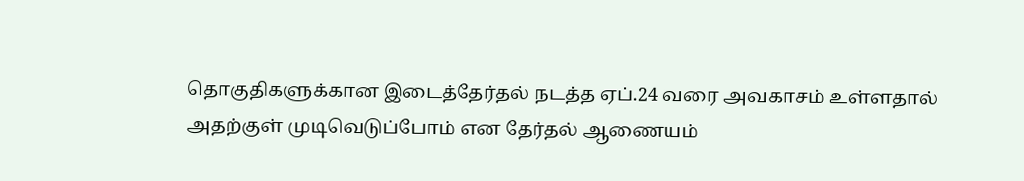தொகுதிகளுக்கான இடைத்தேர்தல் நடத்த ஏப்.24 வரை அவகாசம் உள்ளதால் அதற்குள் முடிவெடுப்போம் என தேர்தல் ஆணையம்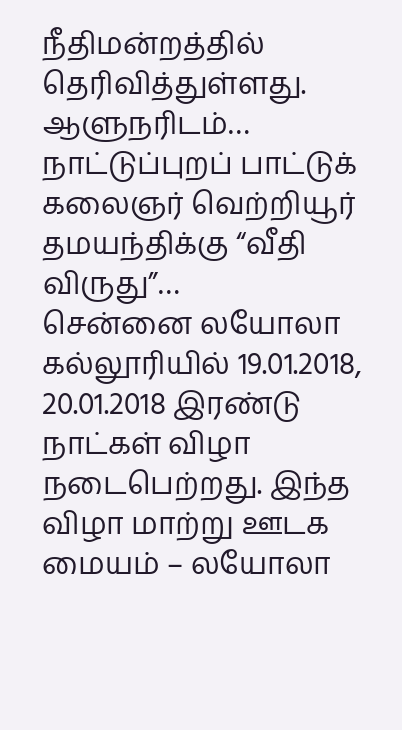நீதிமன்றத்தில் தெரிவித்துள்ளது. ஆளுநரிடம்…
நாட்டுப்புறப் பாட்டுக் கலைஞர் வெற்றியூர் தமயந்திக்கு “வீதி விருது”…
சென்னை லயோலா கல்லூரியில் 19.01.2018, 20.01.2018 இரண்டு நாட்கள் விழா நடைபெற்றது. இந்த விழா மாற்று ஊடக மையம் – லயோலா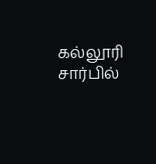கல்லூரி சார்பில்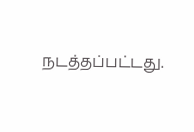நடத்தப்பட்டது.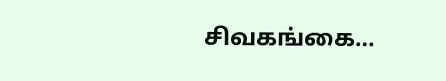சிவகங்கை…